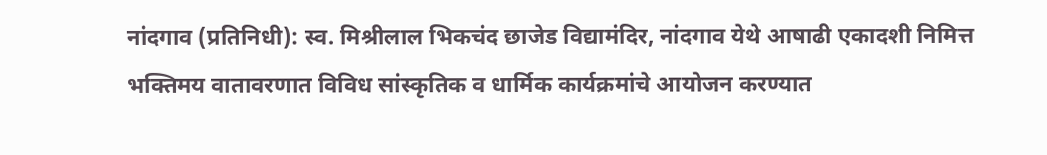नांदगाव (प्रतिनिधी): स्व. मिश्रीलाल भिकचंद छाजेड विद्यामंदिर, नांदगाव येथे आषाढी एकादशी निमित्त भक्तिमय वातावरणात विविध सांस्कृतिक व धार्मिक कार्यक्रमांचे आयोजन करण्यात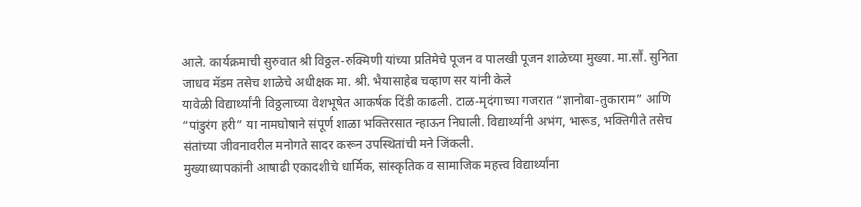आले. कार्यक्रमाची सुरुवात श्री विठ्ठल-रुक्मिणी यांच्या प्रतिमेचे पूजन व पालखी पूजन शाळेच्या मुख्या. मा.सौं. सुनिता जाधव मॅडम तसेच शाळेचे अधीक्षक मा. श्री. भैयासाहेब चव्हाण सर यांनी केले
यावेळी विद्यार्थ्यांनी विठ्ठलाच्या वेशभूषेत आकर्षक दिंडी काढली. टाळ-मृदंगाच्या गजरात “ज्ञानोबा-तुकाराम” आणि “पांडुरंग हरी” या नामघोषाने संपूर्ण शाळा भक्तिरसात न्हाऊन निघाली. विद्यार्थ्यांनी अभंग, भारूड, भक्तिगीते तसेच संतांच्या जीवनावरील मनोगते सादर करून उपस्थितांची मने जिंकली.
मुख्याध्यापकांनी आषाढी एकादशीचे धार्मिक, सांस्कृतिक व सामाजिक महत्त्व विद्यार्थ्यांना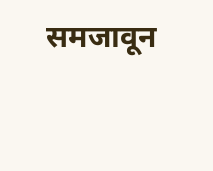समजावून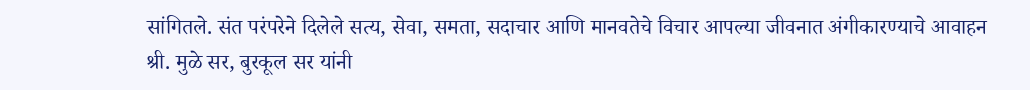सांगितले. संत परंपरेने दिलेले सत्य, सेवा, समता, सदाचार आणि मानवतेचे विचार आपल्या जीवनात अंगीकारण्याचे आवाहन श्री. मुळे सर, बुरकूल सर यांनी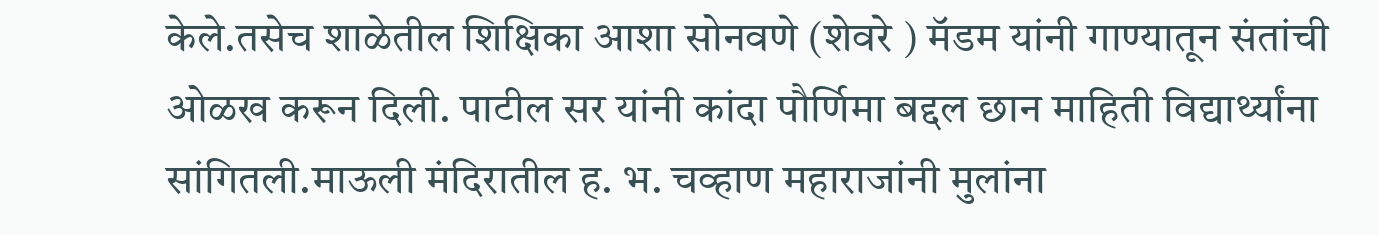केले.तसेच शाळेतील शिक्षिका आशा सोनवणे (शेवरे ) मॅडम यांनी गाण्यातून संतांची ओळख करून दिली. पाटील सर यांनी कांदा पौर्णिमा बद्दल छान माहिती विद्यार्थ्यांना सांगितली.माऊली मंदिरातील ह. भ. चव्हाण महाराजांनी मुलांना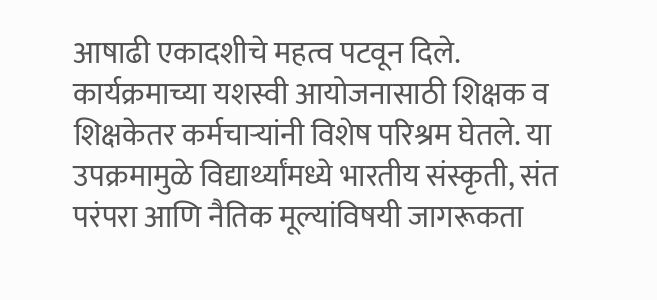आषाढी एकादशीचे महत्व पटवून दिले.
कार्यक्रमाच्या यशस्वी आयोजनासाठी शिक्षक व शिक्षकेतर कर्मचाऱ्यांनी विशेष परिश्रम घेतले. या उपक्रमामुळे विद्यार्थ्यांमध्ये भारतीय संस्कृती, संत परंपरा आणि नैतिक मूल्यांविषयी जागरूकता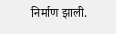निर्माण झाली.